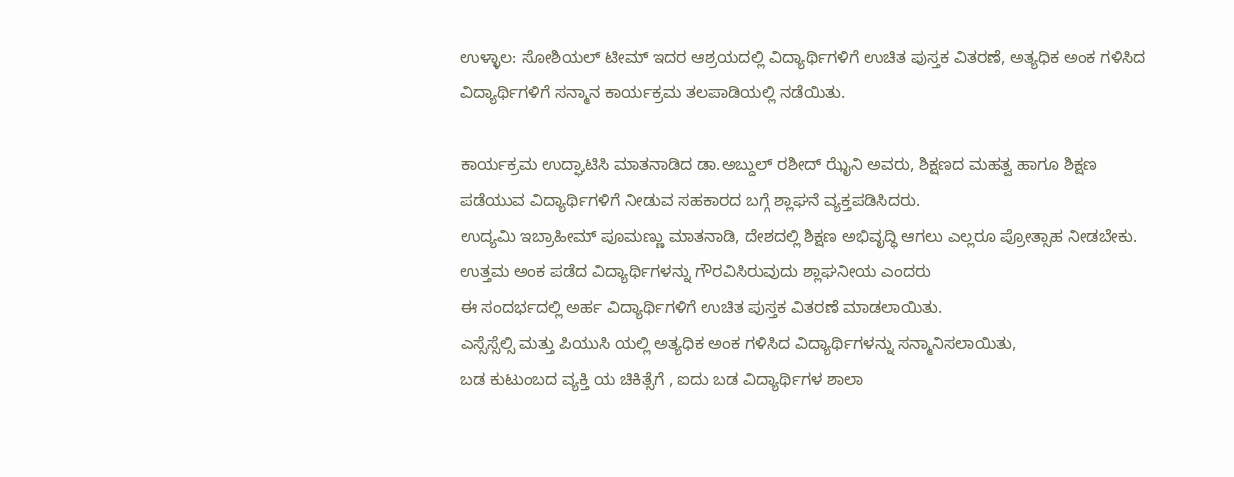ಉಳ್ಳಾಲ: ಸೋಶಿಯಲ್ ಟೀಮ್ ಇದರ ಆಶ್ರಯದಲ್ಲಿ ವಿದ್ಯಾರ್ಥಿಗಳಿಗೆ ಉಚಿತ ಪುಸ್ತಕ ವಿತರಣೆ, ಅತ್ಯಧಿಕ ಅಂಕ ಗಳಿಸಿದ ವಿದ್ಯಾರ್ಥಿಗಳಿಗೆ ಸನ್ಮಾನ ಕಾರ್ಯಕ್ರಮ ತಲಪಾಡಿಯಲ್ಲಿ ನಡೆಯಿತು.

ಕಾರ್ಯಕ್ರಮ ಉದ್ಘಾಟಿಸಿ ಮಾತನಾಡಿದ ಡಾ.ಅಬ್ದುಲ್ ರಶೀದ್ ಝೈನಿ ಅವರು, ಶಿಕ್ಷಣದ ಮಹತ್ವ ಹಾಗೂ ಶಿಕ್ಷಣ ಪಡೆಯುವ ವಿದ್ಯಾರ್ಥಿಗಳಿಗೆ ನೀಡುವ ಸಹಕಾರದ ಬಗ್ಗೆ ಶ್ಲಾಘನೆ ವ್ಯಕ್ತಪಡಿಸಿದರು.
ಉದ್ಯಮಿ ಇಬ್ರಾಹೀಮ್ ಪೂಮಣ್ಣು ಮಾತನಾಡಿ, ದೇಶದಲ್ಲಿ ಶಿಕ್ಷಣ ಅಭಿವೃದ್ಧಿ ಆಗಲು ಎಲ್ಲರೂ ಪ್ರೋತ್ಸಾಹ ನೀಡಬೇಕು. ಉತ್ತಮ ಅಂಕ ಪಡೆದ ವಿದ್ಯಾರ್ಥಿಗಳನ್ನು ಗೌರವಿಸಿರುವುದು ಶ್ಲಾಘನೀಯ ಎಂದರು
ಈ ಸಂದರ್ಭದಲ್ಲಿ ಅರ್ಹ ವಿದ್ಯಾರ್ಥಿಗಳಿಗೆ ಉಚಿತ ಪುಸ್ತಕ ವಿತರಣೆ ಮಾಡಲಾಯಿತು.
ಎಸ್ಸೆಸ್ಸೆಲ್ಸಿ ಮತ್ತು ಪಿಯುಸಿ ಯಲ್ಲಿ ಅತ್ಯಧಿಕ ಅಂಕ ಗಳಿಸಿದ ವಿದ್ಯಾರ್ಥಿಗಳನ್ನು ಸನ್ಮಾನಿಸಲಾಯಿತು,
ಬಡ ಕುಟುಂಬದ ವ್ಯಕ್ತಿ ಯ ಚಿಕಿತ್ಸೆಗೆ , ಐದು ಬಡ ವಿದ್ಯಾರ್ಥಿಗಳ ಶಾಲಾ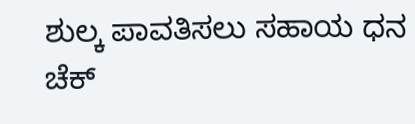ಶುಲ್ಕ ಪಾವತಿಸಲು ಸಹಾಯ ಧನ ಚೆಕ್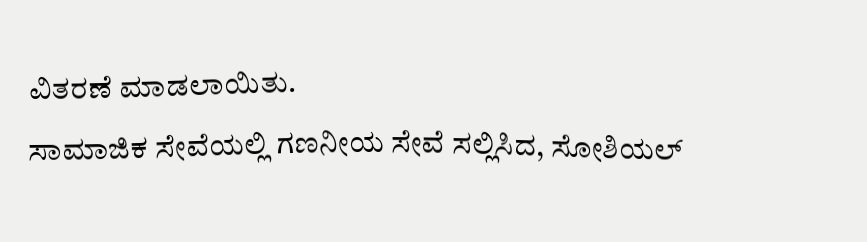ವಿತರಣೆ ಮಾಡಲಾಯಿತು.
ಸಾಮಾಜಿಕ ಸೇವೆಯಲ್ಲಿ ಗಣನೀಯ ಸೇವೆ ಸಲ್ಲಿಸಿದ, ಸೋಶಿಯಲ್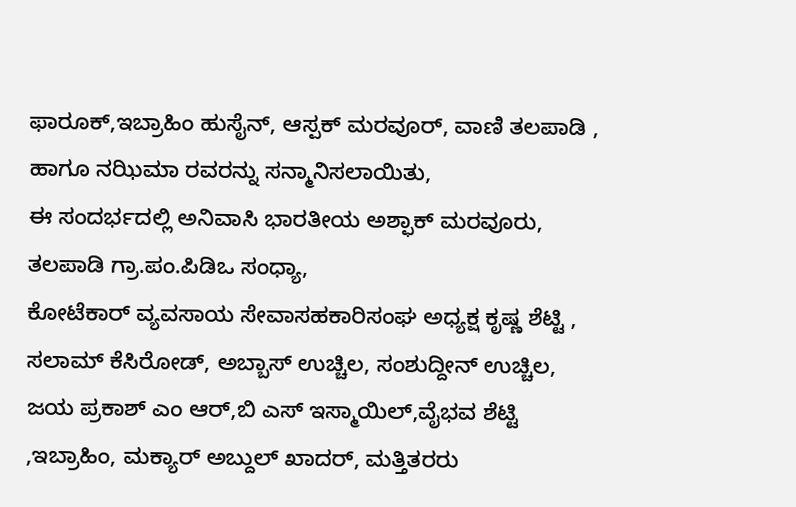ಫಾರೂಕ್,ಇಬ್ರಾಹಿಂ ಹುಸೈನ್, ಆಸ್ಪಕ್ ಮರವೂರ್, ವಾಣಿ ತಲಪಾಡಿ , ಹಾಗೂ ನಝಿಮಾ ರವರನ್ನು ಸನ್ಮಾನಿಸಲಾಯಿತು,
ಈ ಸಂದರ್ಭದಲ್ಲಿ ಅನಿವಾಸಿ ಭಾರತೀಯ ಅಶ್ಫಾಕ್ ಮರವೂರು, ತಲಪಾಡಿ ಗ್ರಾ.ಪಂ.ಪಿಡಿಒ ಸಂಧ್ಯಾ,
ಕೋಟೆಕಾರ್ ವ್ಯವಸಾಯ ಸೇವಾಸಹಕಾರಿಸಂಘ ಅಧ್ಯಕ್ಷ ಕೃಷ್ಣ ಶೆಟ್ಟಿ , ಸಲಾಮ್ ಕೆಸಿರೋಡ್, ಅಬ್ಬಾಸ್ ಉಚ್ಚಿಲ, ಸಂಶುದ್ದೀನ್ ಉಚ್ಚಿಲ, ಜಯ ಪ್ರಕಾಶ್ ಎಂ ಆರ್,ಬಿ ಎಸ್ ಇಸ್ಮಾಯಿಲ್,ವೈಭವ ಶೆಟ್ಟಿ ,ಇಬ್ರಾಹಿಂ, ಮಕ್ಯಾರ್ ಅಬ್ದುಲ್ ಖಾದರ್, ಮತ್ತಿತರರು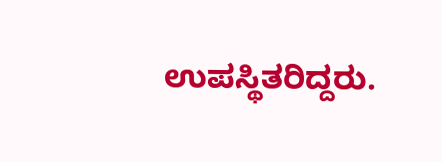ಉಪಸ್ಥಿತರಿದ್ದರು.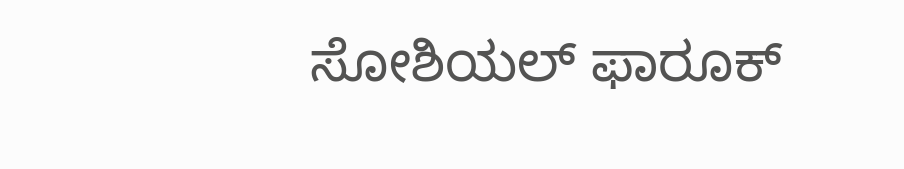ಸೋಶಿಯಲ್ ಫಾರೂಕ್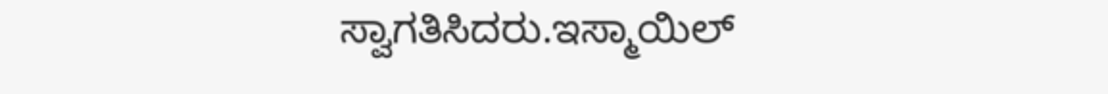ಸ್ವಾಗತಿಸಿದರು.ಇಸ್ಮಾಯಿಲ್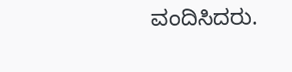ವಂದಿಸಿದರು.